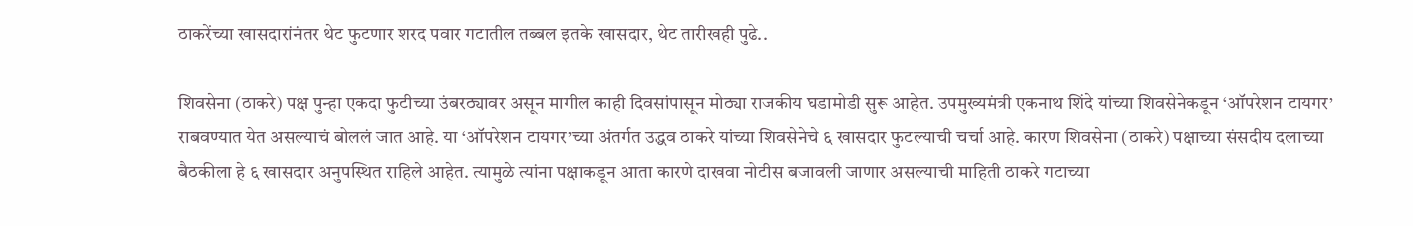ठाकरेंच्या खासदारांनंतर थेट फुटणार शरद पवार गटातील तब्बल इतके खासदार, थेट तारीखही पुढे..

शिवसेना (ठाकरे) पक्ष पुन्हा एकदा फुटीच्या उंबरठ्यावर असून मागील काही दिवसांपासून मोठ्या राजकीय घडामोडी सुरू आहेत. उपमुख्यमंत्री एकनाथ शिंदे यांच्या शिवसेनेकडून ‘ऑपरेशन टायगर’ राबवण्यात येत असल्याचं बोललं जात आहे. या ‘ऑपरेशन टायगर’च्या अंतर्गत उद्धव ठाकरे यांच्या शिवसेनेचे ६ खासदार फुटल्याची चर्चा आहे. कारण शिवसेना (ठाकरे) पक्षाच्या संसदीय दलाच्या बैठकीला हे ६ खासदार अनुपस्थित‍ राहिले आहेत. त्यामुळे त्यांना पक्षाकडून आता कारणे दाखवा नोटीस बजावली जाणार असल्याची माहिती ठाकरे गटाच्या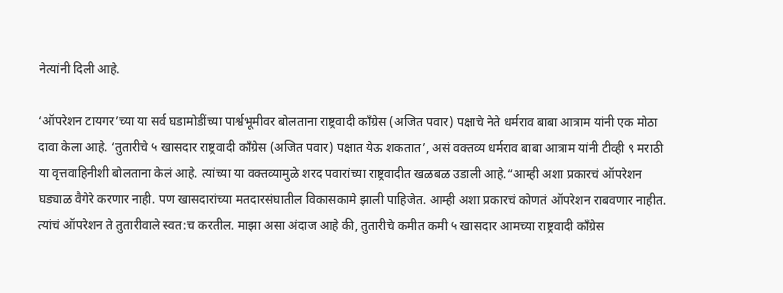नेत्यांनी दिली आहे.

‘ऑपरेशन टायगर’च्या या सर्व घडामोडींच्या पार्श्वभूमीवर बोलताना राष्ट्रवादी काँग्रेस (अजित पवार) पक्षाचे नेते धर्मराव बाबा आत्राम यांनी एक मोठा दावा केला आहे. ‘तुतारीचे ५ खासदार राष्ट्रवादी काँग्रेस (अजित पवार) पक्षात येऊ शकतात’, असं वक्तव्य धर्मराव बाबा आत्राम यांनी टीव्ही ९ मराठी या वृत्तवाहिनीशी बोलताना केलं आहे. त्यांच्या या वक्तव्यामुळे शरद पवारांच्या राष्ट्रवादीत खळबळ उडाली आहे.“आम्ही अशा प्रकारचं ऑपरेशन घड्याळ वैगेरे करणार नाही. पण खासदारांच्या मतदारसंघातील विकासकामे झाली पाहिजेत. आम्ही अशा प्रकारचं कोणतं ऑपरेशन राबवणार नाहीत. त्यांचं ऑपरेशन ते तुतारीवाले स्वत:च करतील. माझा असा अंदाज आहे की, तुतारीचे कमीत कमी ५ खासदार आमच्या राष्ट्रवादी काँग्रेस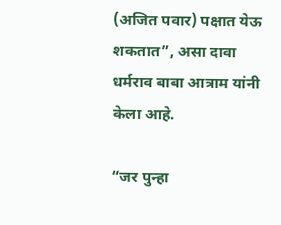(अजित पवार) पक्षात येऊ शकतात”, असा दावा धर्मराव बाबा आत्राम यांनी केला आहे.

“जर पुन्हा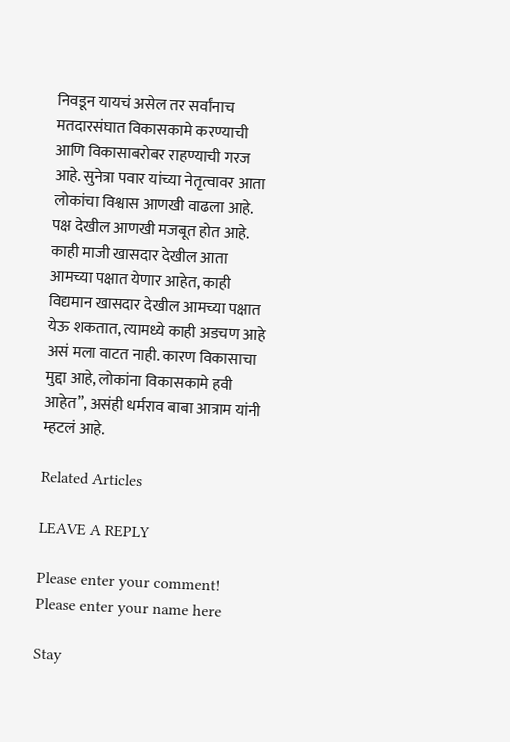निवडून यायचं असेल तर सर्वांनाच मतदारसंघात विकासकामे करण्याची आणि विकासाबरोबर राहण्याची गरज आहे. सुनेत्रा पवार यांच्या नेतृत्वावर आता लोकांचा विश्वास आणखी वाढला आहे. पक्ष देखील आणखी मजबूत होत आहे. काही माजी खासदार देखील आता आमच्या पक्षात येणार आहेत, काही विद्यमान खासदार देखील आमच्या पक्षात येऊ शकतात, त्यामध्ये काही अडचण आहे असं मला वाटत नाही. कारण विकासाचा मुद्दा आहे, लोकांना विकासकामे हवी आहेत”, असंही धर्मराव बाबा आत्राम यांनी म्हटलं आहे.

Related Articles

LEAVE A REPLY

Please enter your comment!
Please enter your name here

Stay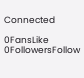Connected

0FansLike
0FollowersFollow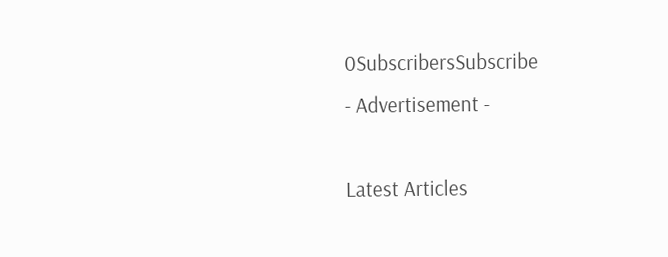0SubscribersSubscribe
- Advertisement -

Latest Articles